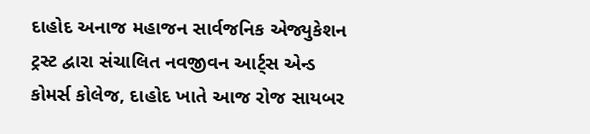દાહોદ અનાજ મહાજન સાર્વજનિક એજ્યુકેશન ટ્રસ્ટ દ્વારા સંચાલિત નવજીવન આર્ટ્સ એન્ડ કોમર્સ કોલેજ, દાહોદ ખાતે આજ રોજ સાયબર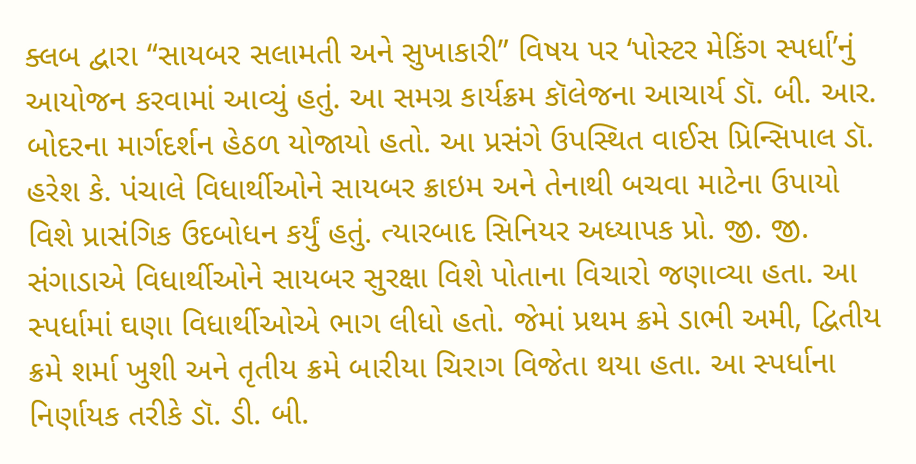ક્લબ દ્વારા “સાયબર સલામતી અને સુખાકારી” વિષય પર ‘પોસ્ટર મેકિંગ સ્પર્ધા’નું આયોજન કરવામાં આવ્યું હતું. આ સમગ્ર કાર્યક્રમ કૉલેજના આચાર્ય ડૉ. બી. આર. બોદરના માર્ગદર્શન હેઠળ યોજાયો હતો. આ પ્રસંગે ઉપસ્થિત વાઈસ પ્રિન્સિપાલ ડૉ. હરેશ કે. પંચાલે વિધાર્થીઓને સાયબર ક્રાઇમ અને તેનાથી બચવા માટેના ઉપાયો વિશે પ્રાસંગિક ઉદબોધન કર્યું હતું. ત્યારબાદ સિનિયર અધ્યાપક પ્રો. જી. જી. સંગાડાએ વિધાર્થીઓને સાયબર સુરક્ષા વિશે પોતાના વિચારો જણાવ્યા હતા. આ સ્પર્ધામાં ઘણા વિધાર્થીઓએ ભાગ લીધો હતો. જેમાં પ્રથમ ક્રમે ડાભી અમી, દ્વિતીય ક્રમે શર્મા ખુશી અને તૃતીય ક્રમે બારીયા ચિરાગ વિજેતા થયા હતા. આ સ્પર્ધાના નિર્ણાયક તરીકે ડૉ. ડી. બી.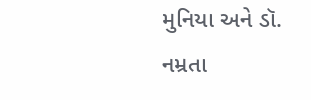મુનિયા અને ડૉ. નમ્રતા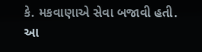કે. મકવાણાએ સેવા બજાવી હતી. આ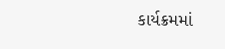કાર્યક્રમમાં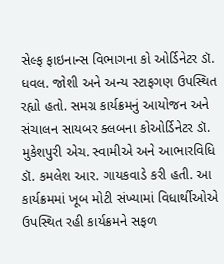સેલ્ફ ફાઇનાન્સ વિભાગના કો ઓર્ડિનેટર ડૉ. ધવલ. જોશી અને અન્ય સ્ટાફગણ ઉપસ્થિત રહ્યો હતો. સમગ્ર કાર્યક્રમનું આયોજન અને સંચાલન સાયબર ક્લબના કોઓર્ડિનેટર ડૉ. મુકેશપુરી એચ. સ્વામીએ અને આભારવિધિ ડૉ. કમલેશ આર. ગાયકવાડે કરી હતી. આ કાર્યક્રમમાં ખૂબ મોટી સંખ્યામાં વિધાર્થીઓએ ઉપસ્થિત રહી કાર્યક્રમને સફળ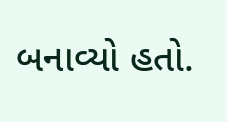બનાવ્યો હતો.